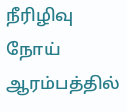நீரிழிவு நோய் ஆரம்பத்தில்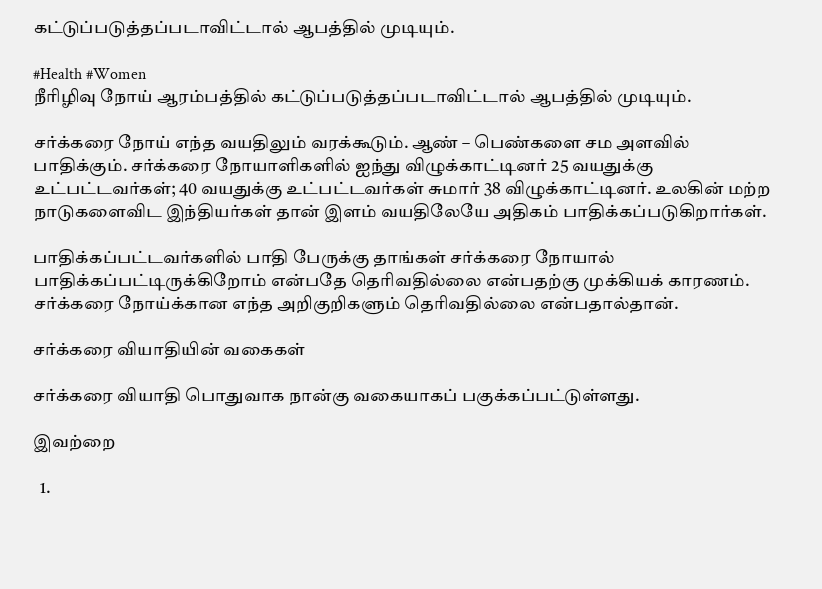கட்டுப்படுத்தப்படாவிட்டால் ஆபத்தில் முடியும்.

#Health #Women
நீரிழிவு நோய் ஆரம்பத்தில் கட்டுப்படுத்தப்படாவிட்டால் ஆபத்தில் முடியும்.

சர்க்கரை நோய் எந்த வயதிலும் வரக்கூடும். ஆண் – பெண்களை சம அளவில் பாதிக்கும். சர்க்கரை நோயாளிகளில் ஐந்து விழுக்காட்டினர் 25 வயதுக்கு உட்பட்டவர்கள்; 40 வயதுக்கு உட்பட்டவர்கள் சுமார் 38 விழுக்காட்டினர். உலகின் மற்ற நாடுகளைவிட இந்தியர்கள் தான் இளம் வயதிலேயே அதிகம் பாதிக்கப்படுகிறார்கள்.

பாதிக்கப்பட்டவர்களில் பாதி பேருக்கு தாங்கள் சர்க்கரை நோயால் பாதிக்கப்பட்டிருக்கிறோம் என்பதே தெரிவதில்லை என்பதற்கு முக்கியக் காரணம். சர்க்கரை நோய்க்கான எந்த அறிகுறிகளும் தெரிவதில்லை என்பதால்தான்.

சர்க்கரை வியாதியின் வகைகள்

சர்க்கரை வியாதி பொதுவாக நான்கு வகையாகப் பகுக்கப்பட்டுள்ளது.

இவற்றை

  1.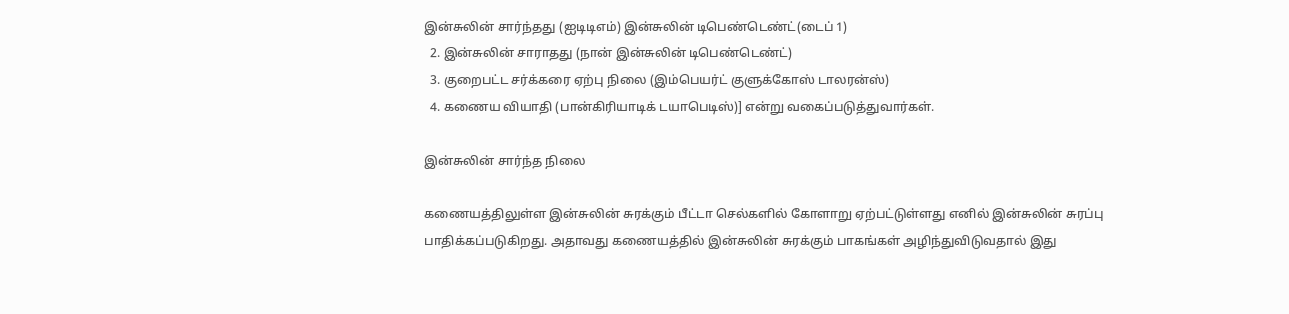இன்சுலின் சார்ந்தது (ஐடிடிஎம்) இன்சுலின் டிபெண்டெண்ட்(டைப் 1)
  2. இன்சுலின் சாராதது (நான் இன்சுலின் டிபெண்டெண்ட்)
  3. குறைபட்ட சர்க்கரை ஏற்பு நிலை (இம்பெயர்ட் குளுக்கோஸ் டாலரன்ஸ்)
  4. கணைய வியாதி (பான்கிரியாடிக் டயாபெடிஸ்)] என்று வகைப்படுத்துவார்கள்.

இன்சுலின் சார்ந்த நிலை

கணையத்திலுள்ள இன்சுலின் சுரக்கும் பீட்டா செல்களில் கோளாறு ஏற்பட்டுள்ளது எனில் இன்சுலின் சுரப்பு பாதிக்கப்படுகிறது. அதாவது கணையத்தில் இன்சுலின் சுரக்கும் பாகங்கள் அழிந்துவிடுவதால் இது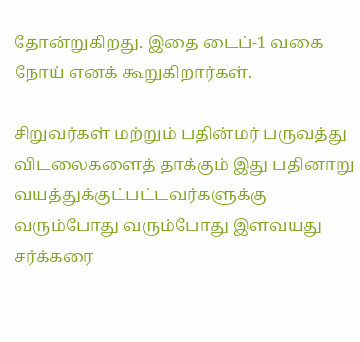தோன்றுகிறது. இதை டைப்-1 வகை நோய் எனக் கூறுகிறார்கள்.

சிறுவர்கள் மற்றும் பதின்மர் பருவத்து விடலைகளைத் தாக்கும் இது பதினாறு வயத்துக்குட்பட்டவர்களுக்கு வரும்போது வரும்போது இளவயது சர்க்கரை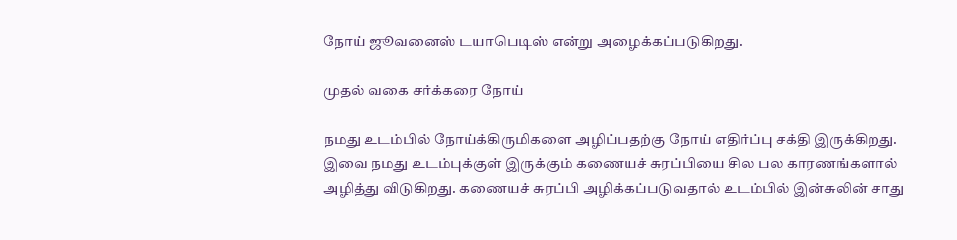நோய் ஜூவனைஸ் டயாபெடிஸ் என்று அழைக்கப்படுகிறது.

முதல் வகை சர்க்கரை நோய்

நமது உடம்பில் நோய்க்கிருமிகளை அழிப்பதற்கு நோய் எதிர்ப்பு சக்தி இருக்கிறது. இவை நமது உடம்புக்குள் இருக்கும் கணையச் சுரப்பியை சில பல காரணங்களால் அழித்து விடுகிறது. கணையச் சுரப்பி அழிக்கப்படுவதால் உடம்பில் இன்சுலின் சாது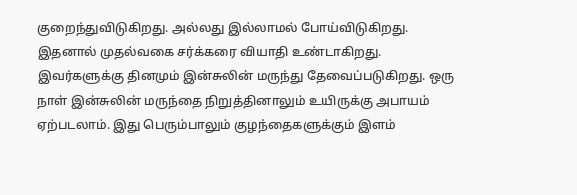குறைந்துவிடுகிறது. அல்லது இல்லாமல் போய்விடுகிறது. இதனால் முதல்வகை சர்க்கரை வியாதி உண்டாகிறது. இவர்களுக்கு தினமும் இன்சுலின் மருந்து தேவைப்படுகிறது. ஒரு நாள் இன்சுலின் மருந்தை நிறுத்தினாலும் உயிருக்கு அபாயம் ஏற்படலாம். இது பெரும்பாலும் குழந்தைகளுக்கும் இளம்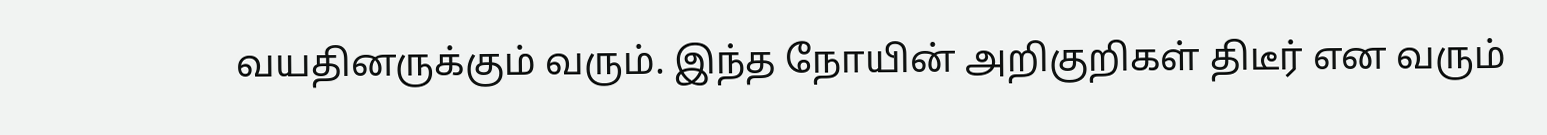வயதினருக்கும் வரும். இந்த நோயின் அறிகுறிகள் திடீர் என வரும்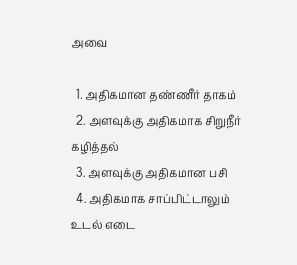அவை

  1. அதிகமான தண்ணீர் தாகம்
  2. அளவுக்கு அதிகமாக சிறுநீர் கழித்தல்
  3. அளவுக்கு அதிகமான பசி
  4. அதிகமாக சாப்பிட்டாலும் உடல் எடை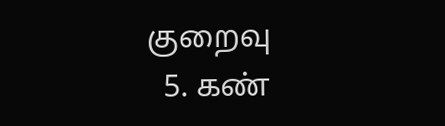குறைவு
  5. கண்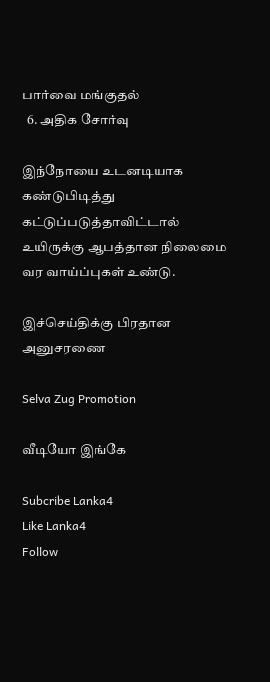பார்வை மங்குதல்
  6. அதிக சோர்வு

இந்நோயை உடனடியாக கண்டுபிடித்து கட்டுப்படுத்தாவிட்டால் உயிருக்கு ஆபத்தான நிலைமை வர வாய்ப்புகள் உண்டு.

இச்செய்திக்கு பிரதான அனுசரணை

Selva Zug Promotion

வீடியோ இங்கே

Subcribe Lanka4
Like Lanka4
Follow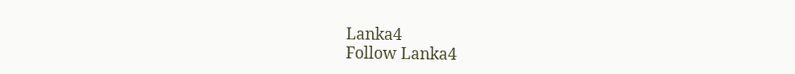Lanka4
Follow Lanka4